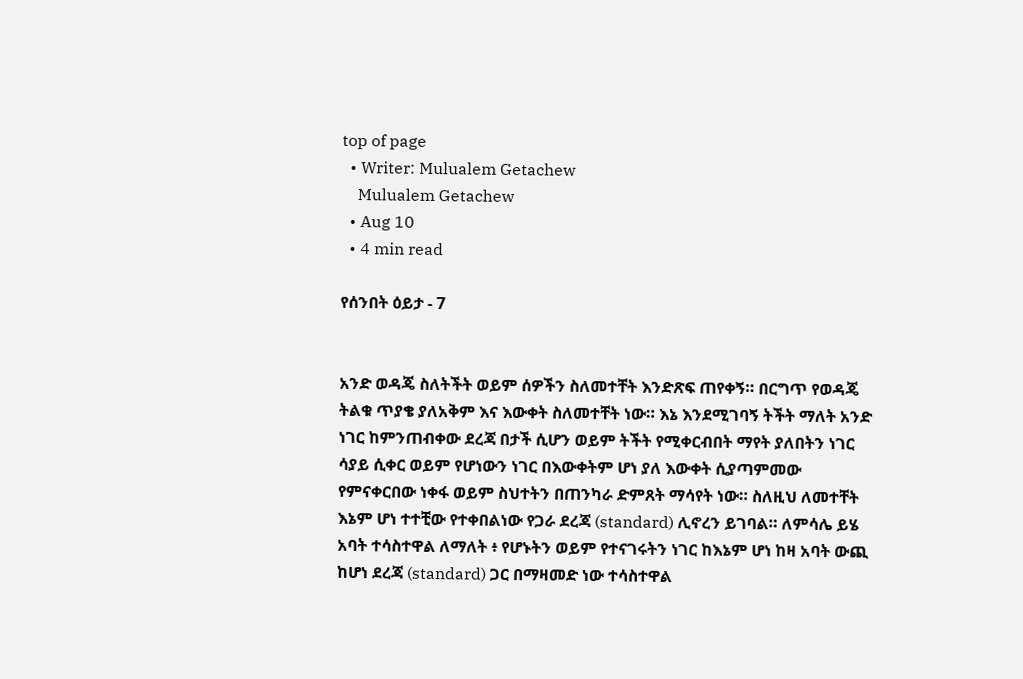top of page
  • Writer: Mulualem Getachew
    Mulualem Getachew
  • Aug 10
  • 4 min read

የሰንበት ዕይታ - 7


አንድ ወዳጄ ስለትችት ወይም ሰዎችን ስለመተቸት እንድጽፍ ጠየቀኝ። በርግጥ የወዳጄ ትልቁ ጥያቄ ያለአቅም እና እውቀት ስለመተቸት ነው። እኔ እንደሚገባኝ ትችት ማለት አንድ ነገር ከምንጠብቀው ደረጃ በታች ሲሆን ወይም ትችት የሚቀርብበት ማየት ያለበትን ነገር ሳያይ ሲቀር ወይም የሆነውን ነገር በእውቀትም ሆነ ያለ እውቀት ሲያጣምመው የምናቀርበው ነቀፋ ወይም ስህተትን በጠንካራ ድምጸት ማሳየት ነው። ስለዚህ ለመተቸት እኔም ሆነ ተተቺው የተቀበልነው የጋራ ደረጃ (standard) ሊኖረን ይገባል። ለምሳሌ ይሄ አባት ተሳስተዋል ለማለት ፥ የሆኑትን ወይም የተናገሩትን ነገር ከእኔም ሆነ ከዛ አባት ውጪ ከሆነ ደረጃ (standard) ጋር በማዛመድ ነው ተሳስተዋል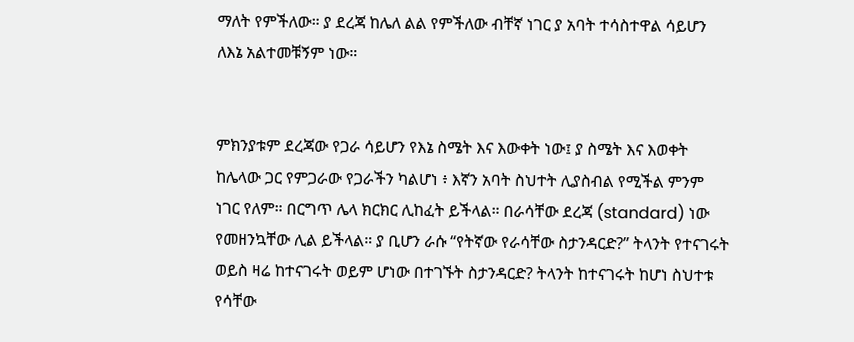ማለት የምችለው። ያ ደረጃ ከሌለ ልል የምችለው ብቸኛ ነገር ያ አባት ተሳስተዋል ሳይሆን ለእኔ አልተመቹኝም ነው።


ምክንያቱም ደረጃው የጋራ ሳይሆን የእኔ ስሜት እና እውቀት ነው፤ ያ ስሜት እና እወቀት ከሌላው ጋር የምጋራው የጋራችን ካልሆነ ፥ እኛን አባት ስህተት ሊያስብል የሚችል ምንም ነገር የለም። በርግጥ ሌላ ክርክር ሊከፈት ይችላል። በራሳቸው ደረጃ (standard) ነው የመዘንኳቸው ሊል ይችላል። ያ ቢሆን ራሱ “የትኛው የራሳቸው ስታንዳርድ?” ትላንት የተናገሩት ወይስ ዛሬ ከተናገሩት ወይም ሆነው በተገኙት ስታንዳርድ? ትላንት ከተናገሩት ከሆነ ስህተቱ የሳቸው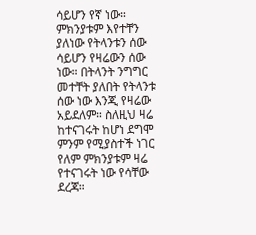ሳይሆን የኛ ነው። ምክንያቱም እየተቸን ያለነው የትላንቱን ሰው ሳይሆን የዛሬውን ሰው ነው። በትላንት ንግግር መተቸት ያለበት የትላንቱ ሰው ነው እንጂ የዛሬው አይደለም። ስለዚህ ዛሬ ከተናገሩት ከሆነ ደግሞ ምንም የሚያስተች ነገር የለም ምክንያቱም ዛሬ የተናገሩት ነው የሳቸው ደረጃ።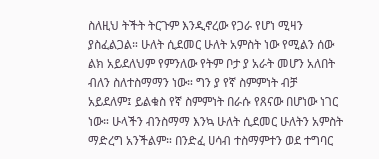ስለዚህ ትችት ትርጉም እንዲኖረው የጋራ የሆነ ሚዛን ያስፈልጋል። ሁለት ሲደመር ሁለት አምስት ነው የሚልን ሰው ልክ አይደለህም የምንለው የትም ቦታ ያ አራት መሆን አለበት ብለን ስለተስማማን ነው። ግን ያ የኛ ስምምነት ብቻ አይደለም፤ ይልቁስ የኛ ስምምነት በራሱ የጸናው በሆነው ነገር ነው። ሁላችን ብንስማማ እንኳ ሁለት ሲደመር ሁለትን አምስት ማድረግ አንችልም። በንድፈ ሀሳብ ተስማምተን ወደ ተግባር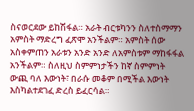ስናወርደው ይከሽፋል። አራት ብርቱካንን ስለተስማማን አምስት ማድረግ ፈጽሞ አንችልም። አምስት ሰው አስቀምጠን አራቱን አንድ አንድ ለአምስቱም ማከፋፋል አንችልም። ስለዚህ ስምምነታችን ከኛ ስምምነት ውጪ ባለ እውነት፣ በራሱ መቆም በሚችል እውነት እስካልተደገፈ ድረስ ይፈርሳል።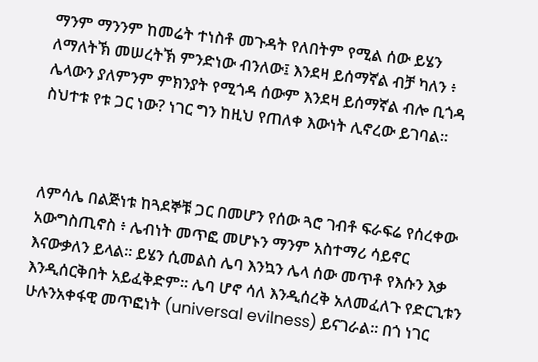ማንም ማንንም ከመሬት ተነስቶ መጉዳት የለበትም የሚል ሰው ይሄን ለማለትኽ መሠረትኽ ምንድነው ብንለው፤ እንደዛ ይሰማኛል ብቻ ካለን ፥ ሌላውን ያለምንም ምክንያት የሚጎዳ ሰውም እንደዛ ይሰማኛል ብሎ ቢጎዳ ስህተቱ የቱ ጋር ነው? ነገር ግን ከዚህ የጠለቀ እውነት ሊኖረው ይገባል።



ለምሳሌ በልጅነቱ ከጓደኞቹ ጋር በመሆን የሰው ጓሮ ገብቶ ፍራፍሬ የሰረቀው አውግስጢኖስ ፥ ሌብነት መጥፎ መሆኑን ማንም አስተማሪ ሳይኖር እናውቃለን ይላል። ይሄን ሲመልስ ሌባ እንኳን ሌላ ሰው መጥቶ የእሱን እቃ እንዲሰርቅበት አይፈቅድም። ሌባ ሆኖ ሳለ እንዲሰረቅ አለመፈለጉ የድርጊቱን ሁሉንአቀፋዊ መጥፎነት (universal evilness) ይናገራል። በጎ ነገር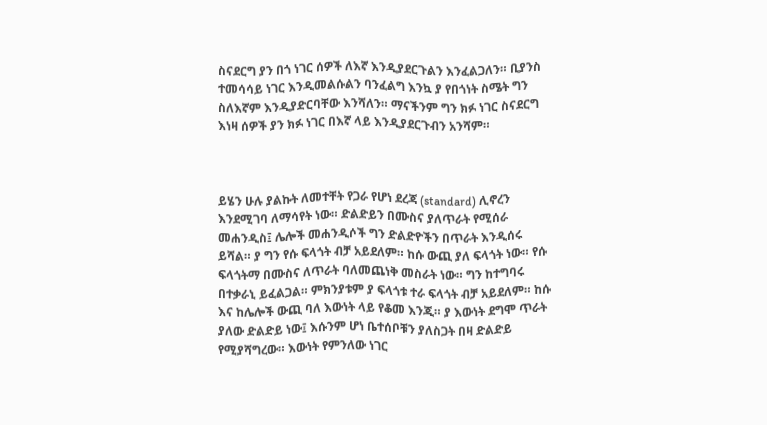ስናደርግ ያን በጎ ነገር ሰዎች ለእኛ እንዲያደርጉልን እንፈልጋለን። ቢያንስ ተመሳሳይ ነገር እንዲመልሱልን ባንፈልግ እንኳ ያ የበጎነት ስሜት ግን ስለእኛም እንዲያድርባቸው እንሻለን። ማናችንም ግን ክፉ ነገር ስናደርግ እነዛ ሰዎች ያን ክፉ ነገር በእኛ ላይ እንዲያደርጉብን አንሻም።



ይሄን ሁሉ ያልኩት ለመተቸት የጋራ የሆነ ደረጃ (standard) ሊኖረን እንደሚገባ ለማሳየት ነው። ድልድይን በሙስና ያለጥራት የሚሰራ መሐንዲስ፤ ሌሎች መሐንዲሶች ግን ድልድዮችን በጥራት እንዲሰሩ ይሻል። ያ ግን የሱ ፍላጎት ብቻ አይደለም። ከሱ ውጪ ያለ ፍላጎት ነው። የሱ ፍላጎትማ በሙስና ለጥራት ባለመጨነቅ መስራት ነው። ግን ከተግባሩ በተቃራኒ ይፈልጋል። ምክንያቱም ያ ፍላጎቱ ተራ ፍላጎት ብቻ አይደለም። ከሱ እና ከሌሎች ውጪ ባለ እውነት ላይ የቆመ እንጂ። ያ እውነት ደግሞ ጥራት ያለው ድልድይ ነው፤ እሱንም ሆነ ቤተሰቦቹን ያለስጋት በዛ ድልድይ የሚያሻግረው። እውነት የምንለው ነገር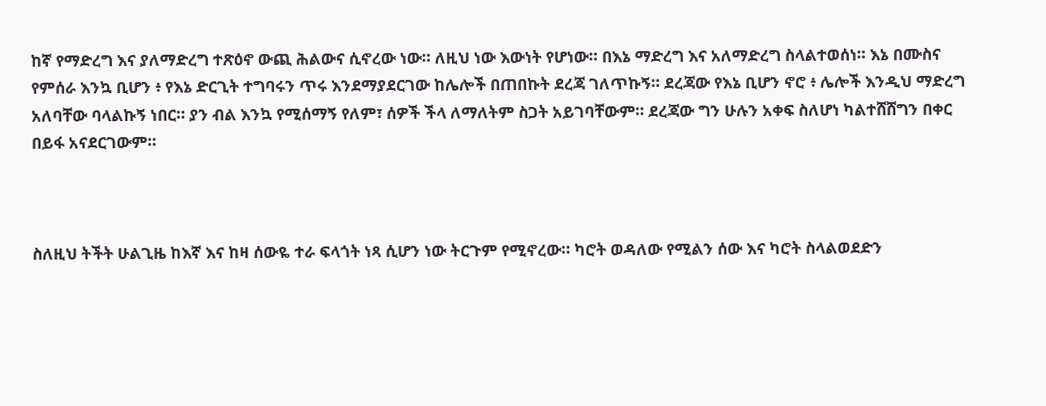ከኛ የማድረግ እና ያለማድረግ ተጽዕኖ ውጪ ሕልውና ሲኖረው ነው። ለዚህ ነው እውነት የሆነው። በእኔ ማድረግ እና አለማድረግ ስላልተወሰነ። እኔ በሙስና የምሰራ እንኳ ቢሆን ፥ የእኔ ድርጊት ተግባሩን ጥሩ እንደማያደርገው ከሌሎች በጠበኩት ደረጃ ገለጥኩኝ። ደረጃው የእኔ ቢሆን ኖሮ ፥ ሌሎች እንዲህ ማድረግ አለባቸው ባላልኩኝ ነበር። ያን ብል እንኳ የሚሰማኝ የለም፣ ሰዎች ችላ ለማለትም ስጋት አይገባቸውም። ደረጃው ግን ሁሉን አቀፍ ስለሆነ ካልተሸሸግን በቀር በይፋ አናደርገውም።



ስለዚህ ትችት ሁልጊዜ ከእኛ እና ከዛ ሰውዬ ተራ ፍላጎት ነጻ ሲሆን ነው ትርጉም የሚኖረው። ካሮት ወዳለው የሚልን ሰው እና ካሮት ስላልወደድን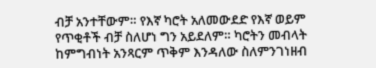ብቻ አንተቸውም። የእኛ ካሮት አለመውደድ የእኛ ወይም የጥቂቶች ብቻ ስለሆነ ግን አይደለም። ካሮትን መብላት ከምግብነት አንጻርም ጥቅም እንዳለው ስለምንገነዘብ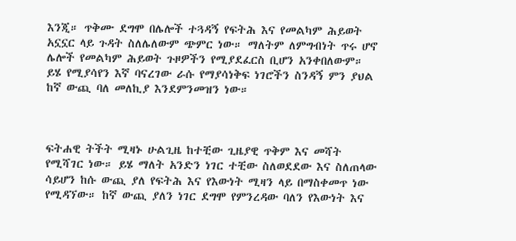እንጂ። ጥቅሙ ደግሞ በሌሎች ተጓዳኝ የፍትሕ እና የመልካም ሕይወት አኗኗር ላይ ጉዳት ስለሌለውም ጭምር ነው። ማለትም ለምግብነት ጥሩ ሆኖ ሌሎች የመልካም ሕይወት ጉዞዎችን የሚያደፈርስ ቢሆን አንቀበለውም። ይሄ የሚያሳየን እኛ ባናረገው ራሱ የማያሳነቅፍ ነገሮችን ስንዳኝ ምን ያህል ከኛ ውጪ ባለ መለኪያ እንደምንመዝን ነው።



ፍትሐዊ ትችት ሚዛኑ ሁልጊዜ ከተቺው ጊዜያዊ ጥቅም እና መሻት የሚሻገር ነው። ይሄ ማለት አንድን ነገር ተቺው ስለወደደው እና ስለጠላው ሳይሆን ከሱ ውጪ ያለ የፍትሕ እና የእውነት ሚዛን ላይ በማስቀመጥ ነው የሚዳኘው። ከኛ ውጪ ያለን ነገር ደግሞ የምንረዳው ባለን የእውነት እና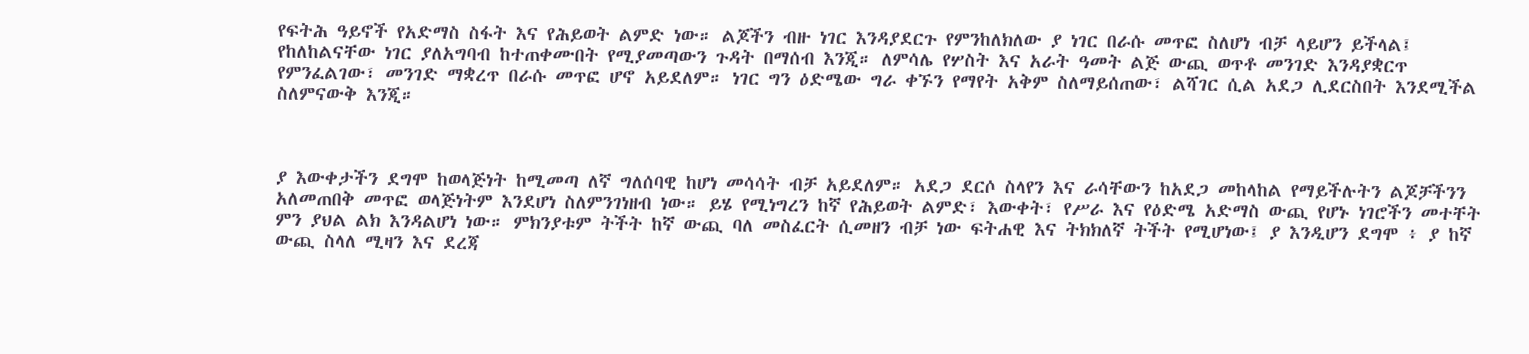የፍትሕ ዓይኖች የአድማስ ስፋት እና የሕይወት ልምድ ነው። ልጆችን ብዙ ነገር እንዳያደርጉ የምንከለክለው ያ ነገር በራሱ መጥፎ ስለሆነ ብቻ ላይሆን ይችላል፤ የከለከልናቸው ነገር ያለአግባብ ከተጠቀሙበት የሚያመጣውን ጉዳት በማሰብ እንጂ። ለምሳሌ የሦስት እና አራት ዓመት ልጅ ውጪ ወጥቶ መንገድ እንዳያቋርጥ የምንፈልገው፣ መንገድ ማቋረጥ በራሱ መጥፎ ሆኖ አይደለም። ነገር ግን ዕድሜው ግራ ቀኙን የማየት አቅም ስለማይሰጠው፣ ልሻገር ሲል አደጋ ሊደርስበት እንደሚችል ስለምናውቅ እንጂ።



ያ እውቀታችን ደግሞ ከወላጅነት ከሚመጣ ለኛ ግለሰባዊ ከሆነ መሳሳት ብቻ አይደለም። አደጋ ደርሶ ስላየን እና ራሳቸውን ከአደጋ መከላከል የማይችሉትን ልጆቻችንን አለመጠበቅ መጥፎ ወላጅነትም እንደሆነ ስለምንገነዘብ ነው። ይሄ የሚነግረን ከኛ የሕይወት ልምድ፣ እውቀት፣ የሥራ እና የዕድሜ አድማስ ውጪ የሆኑ ነገሮችን መተቸት ምን ያህል ልክ እንዳልሆነ ነው። ምክንያቱም ትችት ከኛ ውጪ ባለ መስፈርት ሲመዘን ብቻ ነው ፍትሐዊ እና ትክክለኛ ትችት የሚሆነው፤ ያ እንዲሆን ደግሞ ፥ ያ ከኛ ውጪ ስላለ ሚዛን እና ደረጃ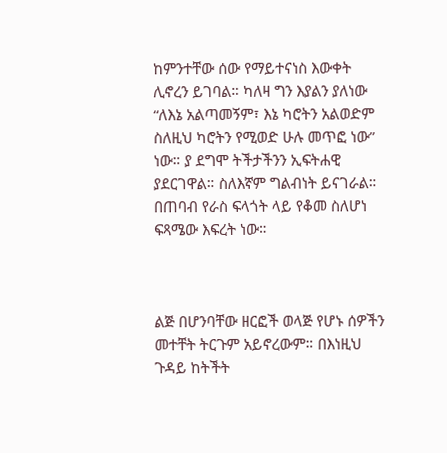ከምንተቸው ሰው የማይተናነስ እውቀት ሊኖረን ይገባል። ካለዛ ግን እያልን ያለነው “ለእኔ አልጣመኝም፣ እኔ ካሮትን አልወድም ስለዚህ ካሮትን የሚወድ ሁሉ መጥፎ ነው” ነው። ያ ደግሞ ትችታችንን ኢፍትሐዊ ያደርገዋል። ስለእኛም ግልብነት ይናገራል። በጠባብ የራስ ፍላጎት ላይ የቆመ ስለሆነ ፍጻሜው እፍረት ነው።



ልጅ በሆንባቸው ዘርፎች ወላጅ የሆኑ ሰዎችን መተቸት ትርጉም አይኖረውም። በእነዚህ ጉዳይ ከትችት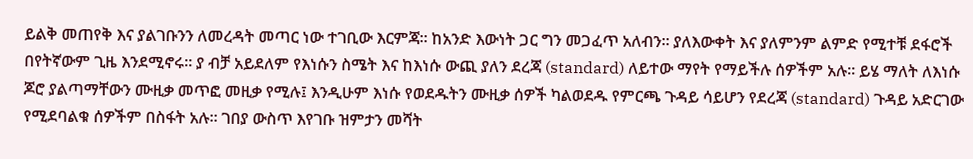ይልቅ መጠየቅ እና ያልገቡንን ለመረዳት መጣር ነው ተገቢው እርምጃ። ከአንድ እውነት ጋር ግን መጋፈጥ አለብን። ያለእውቀት እና ያለምንም ልምድ የሚተቹ ደፋሮች በየትኛውም ጊዜ እንደሚኖሩ። ያ ብቻ አይደለም የእነሱን ስሜት እና ከእነሱ ውጪ ያለን ደረጃ (standard) ለይተው ማየት የማይችሉ ሰዎችም አሉ። ይሄ ማለት ለእነሱ ጆሮ ያልጣማቸውን ሙዚቃ መጥፎ መዚቃ የሚሉ፤ እንዲሁም እነሱ የወደዱትን ሙዚቃ ሰዎች ካልወደዱ የምርጫ ጉዳይ ሳይሆን የደረጃ (standard) ጉዳይ አድርገው የሚደባልቁ ሰዎችም በስፋት አሉ። ገበያ ውስጥ እየገቡ ዝምታን መሻት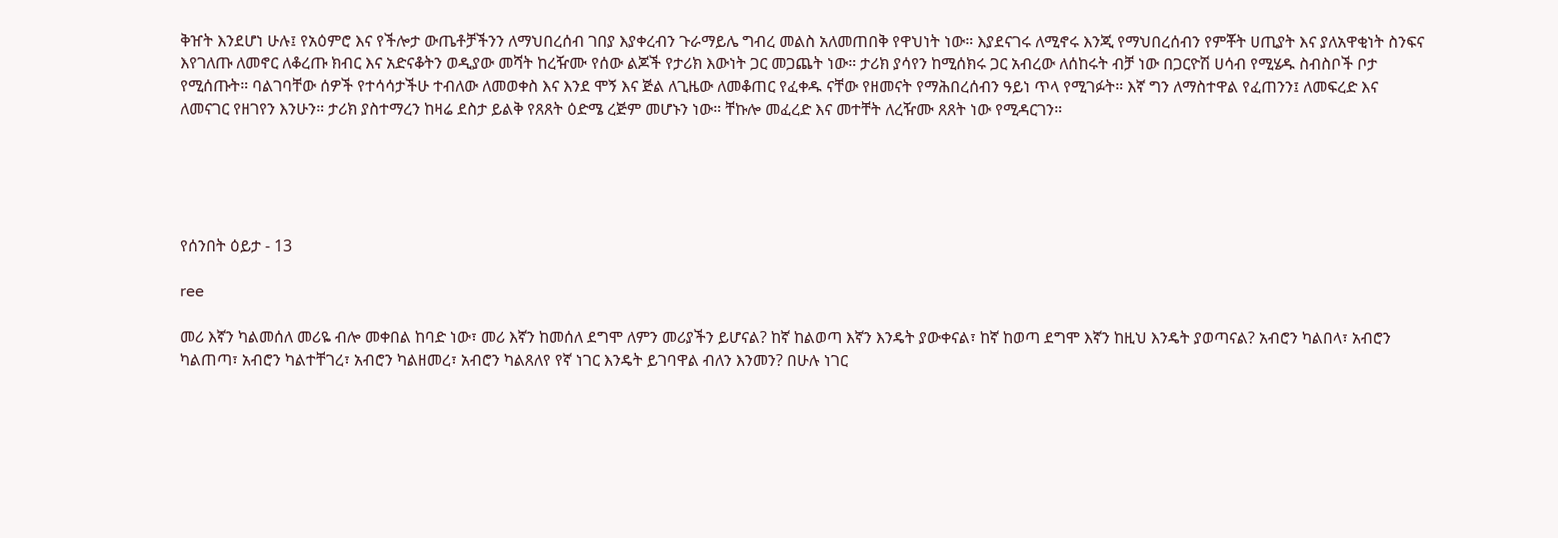ቅዠት እንደሆነ ሁሉ፤ የአዕምሮ እና የችሎታ ውጤቶቻችንን ለማህበረሰብ ገበያ እያቀረብን ጉራማይሌ ግብረ መልስ አለመጠበቅ የዋህነት ነው። እያደናገሩ ለሚኖሩ እንጂ የማህበረሰብን የምቾት ሀጢያት እና ያለአዋቂነት ስንፍና እየገለጡ ለመኖር ለቆረጡ ክብር እና አድናቆትን ወዲያው መሻት ከረዥሙ የሰው ልጆች የታሪክ እውነት ጋር መጋጨት ነው። ታሪክ ያሳየን ከሚሰክሩ ጋር አብረው ለሰከሩት ብቻ ነው በጋርዮሽ ሀሳብ የሚሄዱ ስብስቦች ቦታ የሚሰጡት። ባልገባቸው ሰዎች የተሳሳታችሁ ተብለው ለመወቀስ እና እንደ ሞኝ እና ጅል ለጊዜው ለመቆጠር የፈቀዱ ናቸው የዘመናት የማሕበረሰብን ዓይነ ጥላ የሚገፉት። እኛ ግን ለማስተዋል የፈጠንን፤ ለመፍረድ እና ለመናገር የዘገየን እንሁን። ታሪክ ያስተማረን ከዛሬ ደስታ ይልቅ የጸጸት ዕድሜ ረጅም መሆኑን ነው። ቸኩሎ መፈረድ እና መተቸት ለረዥሙ ጸጸት ነው የሚዳርገን።





የሰንበት ዕይታ - 13

ree

መሪ እኛን ካልመሰለ መሪዬ ብሎ መቀበል ከባድ ነው፣ መሪ እኛን ከመሰለ ደግሞ ለምን መሪያችን ይሆናል? ከኛ ከልወጣ እኛን እንዴት ያውቀናል፣ ከኛ ከወጣ ደግሞ እኛን ከዚህ እንዴት ያወጣናል? አብሮን ካልበላ፣ አብሮን ካልጠጣ፣ አብሮን ካልተቸገረ፣ አብሮን ካልዘመረ፣ አብሮን ካልጸለየ የኛ ነገር እንዴት ይገባዋል ብለን እንመን? በሁሉ ነገር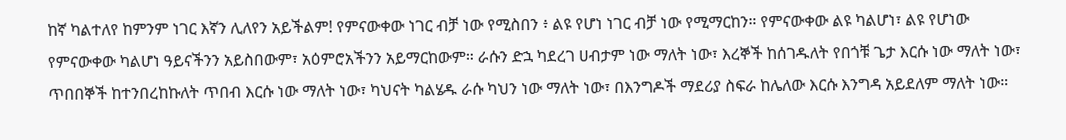ከኛ ካልተለየ ከምንም ነገር እኛን ሊለየን አይችልም! የምናውቀው ነገር ብቻ ነው የሚስበን ፥ ልዩ የሆነ ነገር ብቻ ነው የሚማርከን። የምናውቀው ልዩ ካልሆነ፣ ልዩ የሆነው የምናውቀው ካልሆነ ዓይናችንን አይስበውም፣ አዕምሮአችንን አይማርከውም። ራሱን ድኋ ካደረገ ሀብታም ነው ማለት ነው፣ እረኞች ከሰገዱለት የበጎቹ ጌታ እርሱ ነው ማለት ነው፣ ጥበበኞች ከተንበረከኩለት ጥበብ እርሱ ነው ማለት ነው፣ ካህናት ካልሄዱ ራሱ ካህን ነው ማለት ነው፣ በእንግዶች ማደሪያ ስፍራ ከሌለው እርሱ እንግዳ አይደለም ማለት ነው።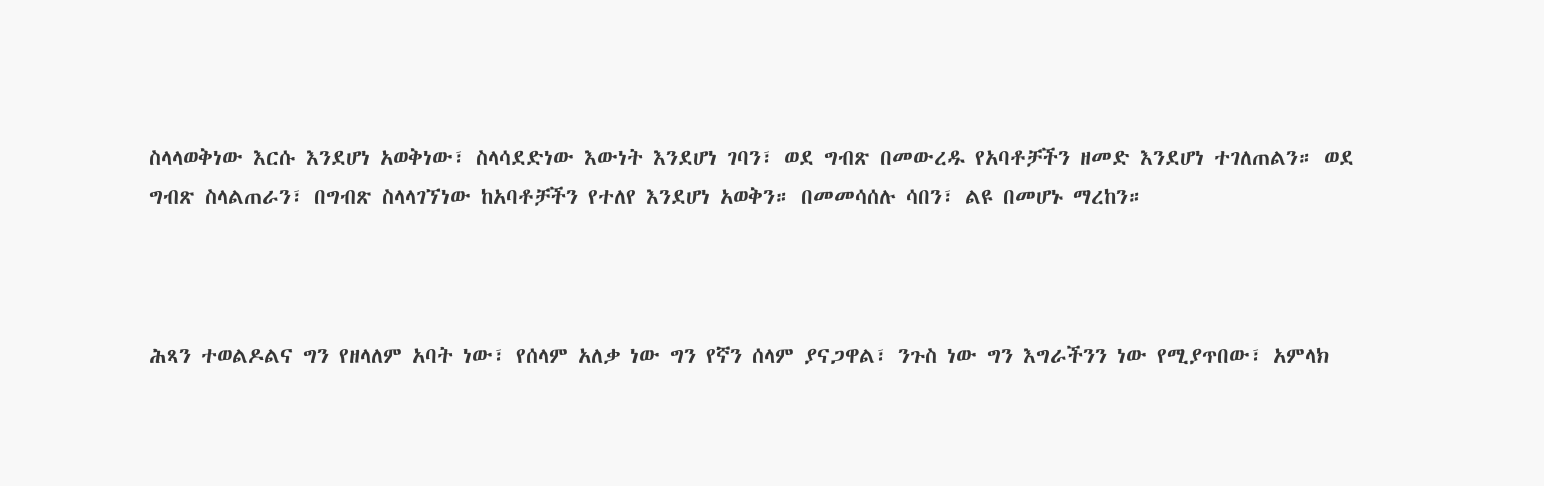ስላላወቅነው እርሱ እንደሆነ አወቅነው፣ ስላሳደድነው እውነት እንደሆነ ገባን፣ ወደ ግብጽ በመውረዱ የአባቶቻችን ዘመድ እንደሆነ ተገለጠልን። ወደ ግብጽ ስላልጠራን፣ በግብጽ ስላላገኘነው ከአባቶቻችን የተለየ እንደሆነ አወቅን። በመመሳሰሉ ሳበን፣ ልዩ በመሆኑ ማረከን።



ሕጻን ተወልዶልና ግን የዘላለም አባት ነው፣ የሰላም አለቃ ነው ግን የኛን ሰላም ያናጋዋል፣ ንጉስ ነው ግን እግራችንን ነው የሚያጥበው፣ አምላክ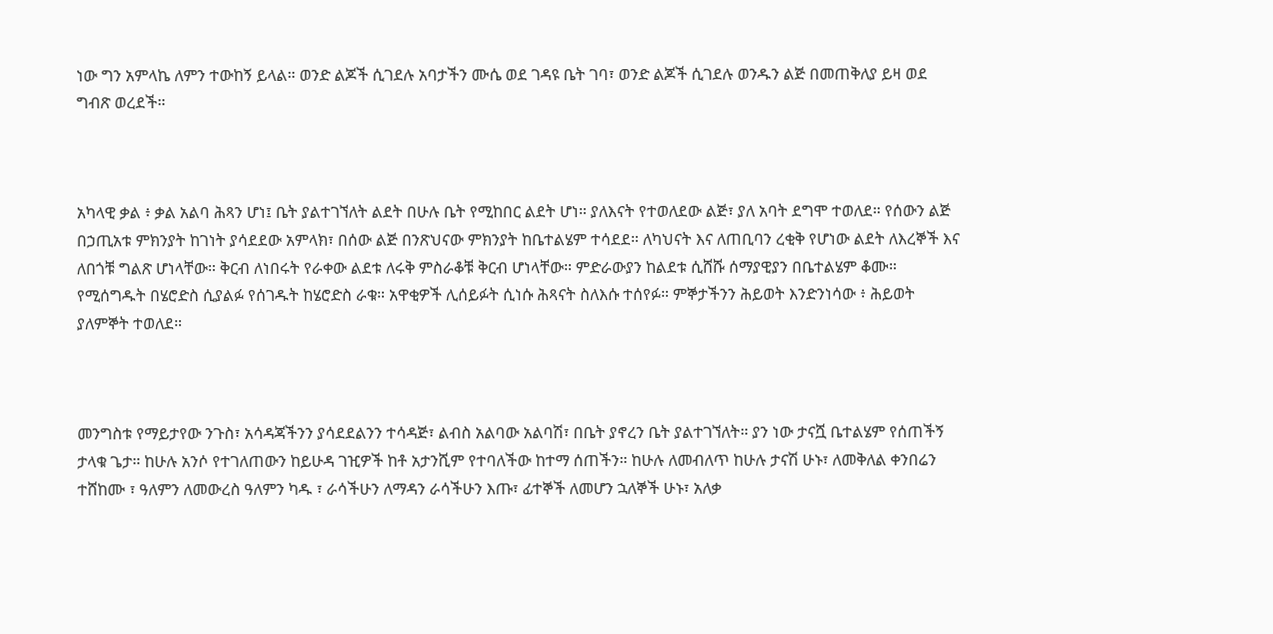ነው ግን አምላኬ ለምን ተውከኝ ይላል። ወንድ ልጆች ሲገደሉ አባታችን ሙሴ ወደ ገዳዩ ቤት ገባ፣ ወንድ ልጆች ሲገደሉ ወንዱን ልጅ በመጠቅለያ ይዛ ወደ ግብጽ ወረደች።



አካላዊ ቃል ፥ ቃል አልባ ሕጻን ሆነ፤ ቤት ያልተገኘለት ልደት በሁሉ ቤት የሚከበር ልደት ሆነ። ያለእናት የተወለደው ልጅ፣ ያለ አባት ደግሞ ተወለደ። የሰውን ልጅ በኃጢአቱ ምክንያት ከገነት ያሳደደው አምላክ፣ በሰው ልጅ በንጽህናው ምክንያት ከቤተልሄም ተሳደደ። ለካህናት እና ለጠቢባን ረቂቅ የሆነው ልደት ለእረኞች እና ለበጎቹ ግልጽ ሆነላቸው። ቅርብ ለነበሩት የራቀው ልደቱ ለሩቅ ምስራቆቹ ቅርብ ሆነላቸው። ምድራውያን ከልደቱ ሲሸሹ ሰማያዊያን በቤተልሄም ቆሙ። የሚሰግዱት በሄሮድስ ሲያልፉ የሰገዱት ከሄሮድስ ራቁ። አዋቂዎች ሊሰይፉት ሲነሱ ሕጻናት ስለእሱ ተሰየፉ። ምኞታችንን ሕይወት እንድንነሳው ፥ ሕይወት ያለምኞት ተወለደ።



መንግስቱ የማይታየው ንጉስ፣ አሳዳጃችንን ያሳደደልንን ተሳዳጅ፣ ልብስ አልባው አልባሽ፣ በቤት ያኖረን ቤት ያልተገኘለት። ያን ነው ታናሿ ቤተልሄም የሰጠችኝ ታላቁ ጌታ። ከሁሉ አንሶ የተገለጠውን ከይሁዳ ገዢዎች ከቶ አታንሺም የተባለችው ከተማ ሰጠችን። ከሁሉ ለመብለጥ ከሁሉ ታናሽ ሁኑ፣ ለመቅለል ቀንበሬን ተሸከሙ ፣ ዓለምን ለመውረስ ዓለምን ካዱ ፣ ራሳችሁን ለማዳን ራሳችሁን እጡ፣ ፊተኞች ለመሆን ኋለኞች ሁኑ፣ አለቃ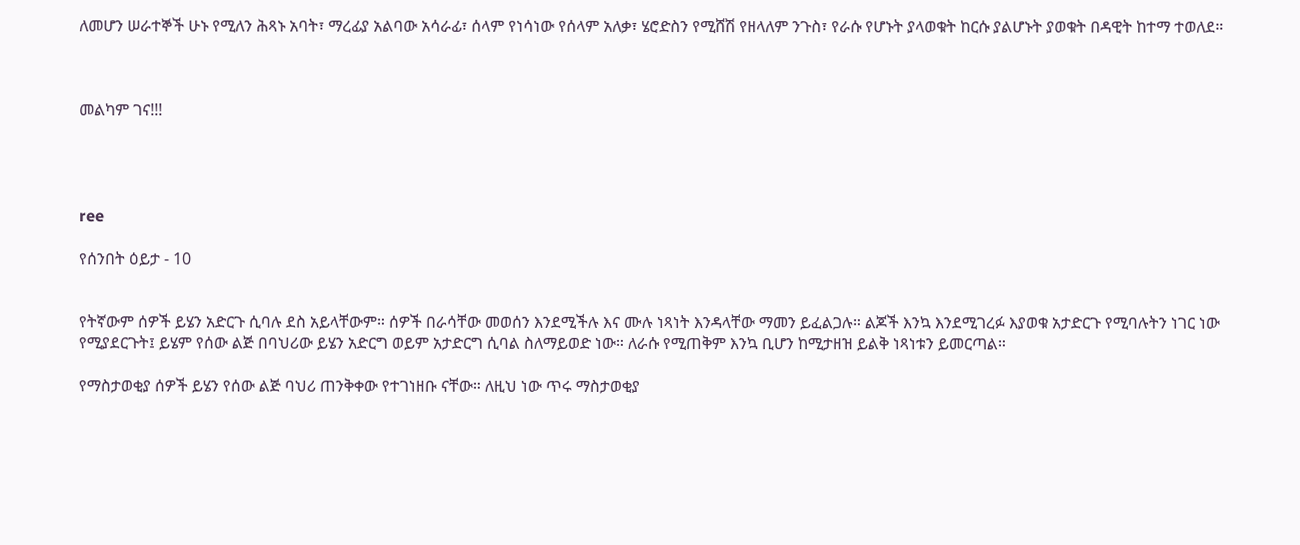ለመሆን ሠራተኞች ሁኑ የሚለን ሕጻኑ አባት፣ ማረፊያ አልባው አሳራፊ፣ ሰላም የነሳነው የሰላም አለቃ፣ ሄሮድስን የሚሸሽ የዘላለም ንጉስ፣ የራሱ የሆኑት ያላወቁት ከርሱ ያልሆኑት ያወቁት በዳዊት ከተማ ተወለደ።



መልካም ገና!!!




ree

የሰንበት ዕይታ - 10


የትኛውም ሰዎች ይሄን አድርጉ ሲባሉ ደስ አይላቸውም። ሰዎች በራሳቸው መወሰን እንደሚችሉ እና ሙሉ ነጻነት እንዳላቸው ማመን ይፈልጋሉ። ልጆች እንኳ እንደሚገረፉ እያወቁ አታድርጉ የሚባሉትን ነገር ነው የሚያደርጉት፤ ይሄም የሰው ልጅ በባህሪው ይሄን አድርግ ወይም አታድርግ ሲባል ስለማይወድ ነው። ለራሱ የሚጠቅም እንኳ ቢሆን ከሚታዘዝ ይልቅ ነጻነቱን ይመርጣል።

የማስታወቂያ ሰዎች ይሄን የሰው ልጅ ባህሪ ጠንቅቀው የተገነዘቡ ናቸው። ለዚህ ነው ጥሩ ማስታወቂያ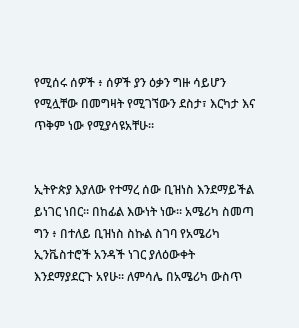የሚሰሩ ሰዎች ፥ ሰዎች ያን ዕቃን ግዙ ሳይሆን የሚሏቸው በመግዛት የሚገኘውን ደስታ፣ እርካታ እና ጥቅም ነው የሚያሳዩአቸሁ።


ኢትዮጵያ እያለው የተማረ ሰው ቢዝነስ እንደማይችል ይነገር ነበር። በከፊል እውነት ነው። አሜሪካ ስመጣ ግን ፥ በተለይ ቢዝነስ ስኩል ስገባ የአሜሪካ ኢንቬስተሮች አንዳች ነገር ያለዕውቀት እንደማያደርጉ አየሁ። ለምሳሌ በአሜሪካ ውስጥ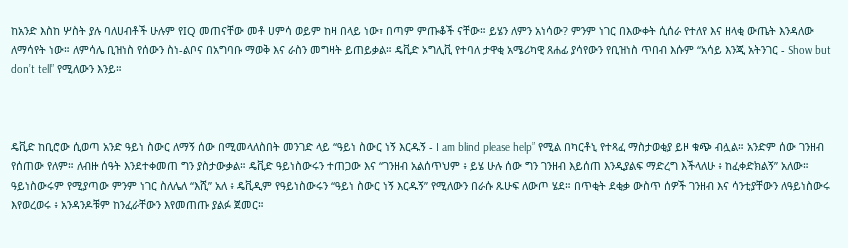ከአንድ እስከ ሦስት ያሉ ባለሀብቶች ሁሉም የIQ መጠናቸው መቶ ሀምሳ ወይም ከዛ በላይ ነው፣ በጣም ምጡቆች ናቸው። ይሄን ለምን አነሳው? ምንም ነገር በእውቀት ሲሰራ የተለየ እና ዘላቂ ውጤት እንዳለው ለማሳየት ነው። ለምሳሌ ቢዝነስ የሰውን ስነ-ልቦና በአግባቡ ማወቅ እና ራስን መግዛት ይጠይቃል። ዴቪድ ኦግሊቪ የተባለ ታዋቂ አሜሪካዊ ጸሐፊ ያሳየውን የቢዝነስ ጥበብ እሱም “አሳይ እንጂ አትንገር - Show but don’t tell” የሚለውን እንይ።



ዴቪድ ከቢሮው ሲወጣ አንድ ዓይነ ስውር ለማኝ ሰው በሚመላለስበት መንገድ ላይ “ዓይነ ስውር ነኝ እርዱኝ - I am blind please help” የሚል በካርቶኒ የተጻፈ ማስታወቂያ ይዞ ቁጭ ብሏል። አንድም ሰው ገንዘብ የሰጠው የለም። ለብዙ ሰዓት እንደተቀመጠ ግን ያስታውቃል። ዴቪድ ዓይነስውሩን ተጠጋው እና “ገንዘብ አልሰጥህም ፥ ይሄ ሁሉ ሰው ግን ገንዘብ እይሰጠ እንዲያልፍ ማድረግ እችላለሁ ፥ ከፈቀድክልኝ” አለው። ዓይነስውሩም የሚያጣው ምንም ነገር ስለሌለ “እሺ” አለ ፥ ዴቪዲም የዓይነስውሩን “ዓይነ ስውር ነኝ እርዱኝ” የሚለውን በራሱ ጹሁፍ ለውጦ ሄደ። በጥቂት ደቂቃ ውስጥ ሰዎች ገንዘብ እና ሳንቲያቸውን ለዓይነስውሩ እየወረወሩ ፥ አንዳንዶቹም ከንፈራቸውን እየመጠጡ ያልፉ ጀመር።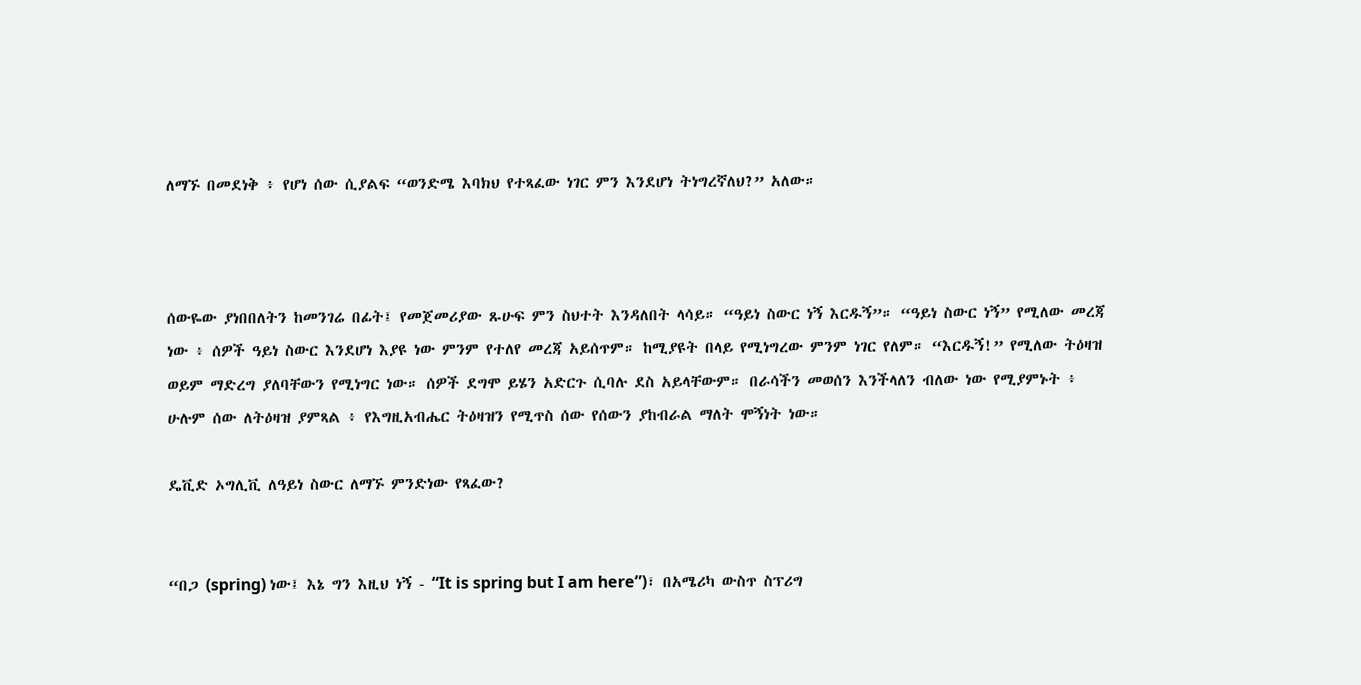ለማኙ በመደነቅ ፥ የሆነ ሰው ሲያልፍ “ወንድሜ እባክህ የተጻፈው ነገር ምን እንደሆነ ትነግረኛለህ?” አለው።



ሰውዬው ያነበበለትን ከመንገሬ በፊት፤ የመጀመሪያው ጹሁፍ ምን ስህተት እንዳለበት ላሳይ። “ዓይነ ስውር ነኝ እርዱኝ”። “ዓይነ ስውር ነኝ” የሚለው መረጃ ነው ፥ ሰዎች ዓይነ ስውር እንደሆነ እያዩ ነው ምንም የተለየ መረጃ አይሰጥም። ከሚያዩት በላይ የሚነግረው ምንም ነገር የለም። “እርዱኝ!” የሚለው ትዕዛዝ ወይም ማድረግ ያለባቸውን የሚነግር ነው። ሰዎች ደግሞ ይሄን አድርጉ ሲባሉ ደስ አይላቸውም። በራሳችን መወሰን እንችላለን ብለው ነው የሚያምኑት ፥ ሁሉም ሰው ለትዕዛዝ ያምጻል ፥ የእግዚአብሔር ትዕዛዝን የሚጥስ ሰው የሰውን ያከብራል ማለት ሞኝነት ነው።

ዴቪድ ኦግሊቪ ለዓይነ ስውር ለማኙ ምንድነው የጻፈው?


“በጋ (spring) ነው፤ እኔ ግን እዚህ ነኝ - “It is spring but I am here”)፣ በአሜሪካ ውስጥ ስፕሪግ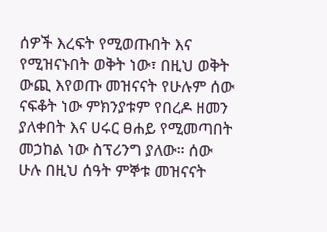ሰዎች እረፍት የሚወጡበት እና የሚዝናኑበት ወቅት ነው፣ በዚህ ወቅት ውጪ እየወጡ መዝናናት የሁሉም ሰው ናፍቆት ነው ምክንያቱም የበረዶ ዘመን ያለቀበት እና ሀሩር ፀሐይ የሚመጣበት መኃከል ነው ስፕሪንግ ያለው። ሰው ሁሉ በዚህ ሰዓት ምኞቱ መዝናናት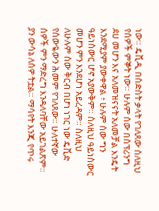ነው። ዴቪዲ በስድስት ቃላት የገለጸው ስለዚህ የሰዎች ምኞት ነው። ሁሉም ሰው በስፕሪንግ ደሀ መሆን እና አለመዝናናት አለመቻል እንዴት እንደሚያም ያውቀዋል ፥ ሁሉም ሰው ግን ዓይነስውር ሆኖ አያውቅም። ስለዚህ ዓይነስውር መሆን ምን እንደሆነ አይረዳም። ስለዚህ ለሁሉም ሰው ቅርብ በሆነ ነገር ነው ዴቪድ የሰውዬውን ሕመም የገለጸው። ሁለተኛው ሰዎች ምን ማድረግ እንዳለባቸው አይገልጽም። ያን ውሳኔ ለሰዎ ትቷል። ማሳየት እንጂ የጥሩ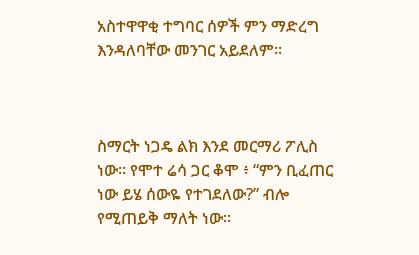አስተዋዋቂ ተግባር ሰዎች ምን ማድረግ እንዳለባቸው መንገር አይደለም።



ስማርት ነጋዴ ልክ እንደ መርማሪ ፖሊስ ነው። የሞተ ሬሳ ጋር ቆሞ ፥ “ምን ቢፈጠር ነው ይሄ ሰውዬ የተገደለው?” ብሎ የሚጠይቅ ማለት ነው።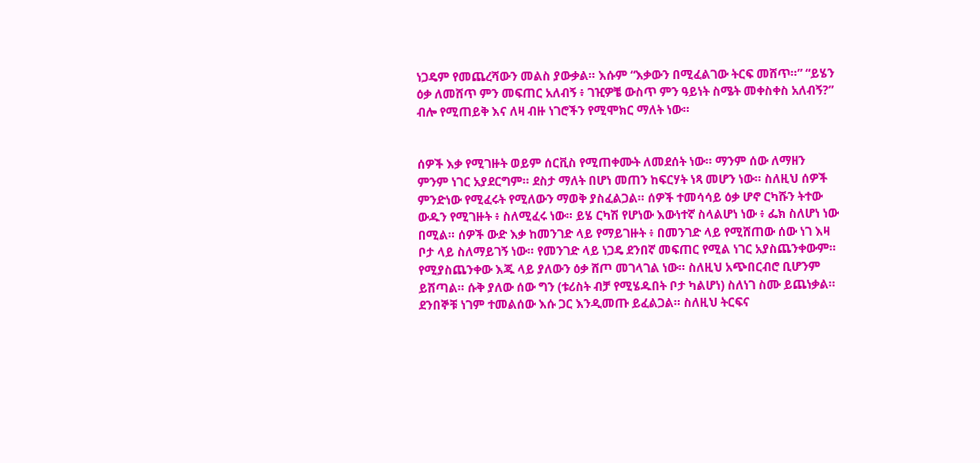ነጋዴም የመጨረሻውን መልስ ያውቃል። እሱም “እቃውን በሚፈልገው ትርፍ መሸጥ።” “ይሄን ዕቃ ለመሸጥ ምን መፍጠር አለብኝ ፥ ገዢዎቼ ውስጥ ምን ዓይነት ስሜት መቀስቀስ አለብኝ?” ብሎ የሚጠይቅ እና ለዛ ብዙ ነገሮችን የሚሞክር ማለት ነው።


ሰዎች እቃ የሚገዙት ወይም ሰርቪስ የሚጠቀሙት ለመደሰት ነው። ማንም ሰው ለማዘን ምንም ነገር አያደርግም። ደስታ ማለት በሆነ መጠን ከፍርሃት ነጻ መሆን ነው። ስለዚህ ሰዎች ምንድነው የሚፈሩት የሚለውን ማወቅ ያስፈልጋል። ሰዎች ተመሳሳይ ዕቃ ሆኖ ርካሹን ትተው ውዱን የሚገዙት ፥ ስለሚፈሩ ነው። ይሄ ርካሽ የሆነው እውነተኛ ስላልሆነ ነው ፥ ፌክ ስለሆነ ነው በሚል። ሰዎች ውድ እቃ ከመንገድ ላይ የማይገዙት ፥ በመንገድ ላይ የሚሸጠው ሰው ነገ እዛ ቦታ ላይ ስለማይገኝ ነው። የመንገድ ላይ ነጋዴ ደንበኛ መፍጠር የሚል ነገር አያስጨንቀውም። የሚያስጨንቀው እጁ ላይ ያለውን ዕቃ ሸጦ መገላገል ነው። ስለዚህ አጭበርብሮ ቢሆንም ይሸጣል። ሱቅ ያለው ሰው ግን (ቱሪስት ብቻ የሚሄዱበት ቦታ ካልሆነ) ስለነገ ስሙ ይጨነቃል። ደንበኞቹ ነገም ተመልሰው እሱ ጋር እንዲመጡ ይፈልጋል። ስለዚህ ትርፍና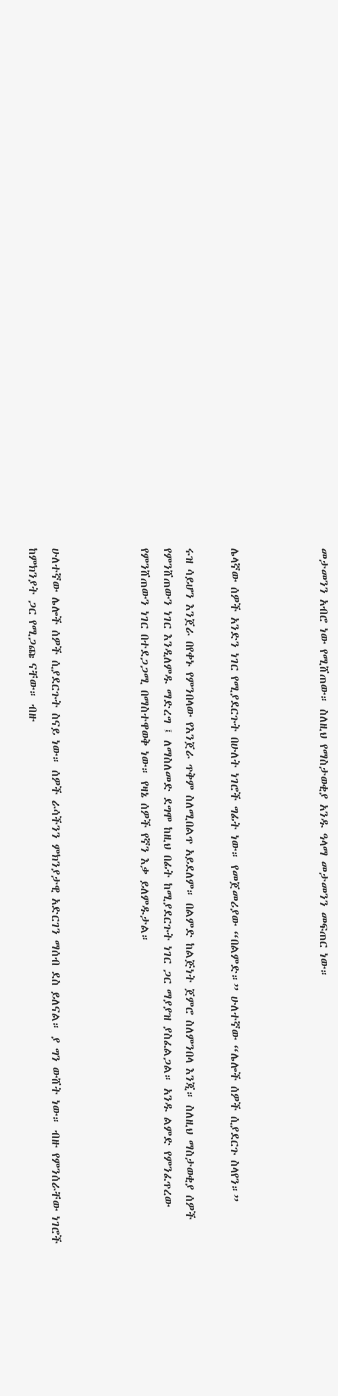መታመንን አብሮ ነው የሚሸጠው። ስለዚህ የማስታወቂያ አንዱ ዓላማ መታመንን መፍጠር ነው።



ሌላኛው ሰዎች አንድን ነገር የሚያደርጉት በሁለት ነገሮች ግፊት ነው። የመጀመሪያው “በልምድ።” ሁለተኛው “ሌሎች ሰዎች ሲያደርጉ ስላየን።”

ሩዝ ሳይሆን እንጀራ በየቀኑ የምንበላው የእንጀራ ጥቅም ስለሚበልጥ አይደለም። በልምድ ከልጅነት ጀምሮ ስለምንበላ እንጂ። ስለዚህ ማስታወቂያ ሰዎች የምንሸጠውን ነገር እንዲለምዱ ማድረግ ፤ ለማስለመድ ደግሞ ከዚህ በፊት ከሚያደርጉት ነገር ጋር ማያያዝ ያስፈልጋል። አንዱ ልምድ የምንፈጥረው የምንሸጠውን ነገር በተደጋጋሚ በማስተዋወቅ ነው። የዛኔ ሰዎች የኛን እቃ ይለምዱታል።



ሁለተኛው ሌሎች ሰዎች ሲያደርጉት ስናይ ነው። ሰዎች ራሳችንን ምክንያታዊ አድርገን ማሰብ ደስ ይለናል። ያ ግን ውሸት ነው። ብዙ የምንሰራቸው ነገሮች ከምክንያት ጋር የሚጋጩ ናቸው። ብዙ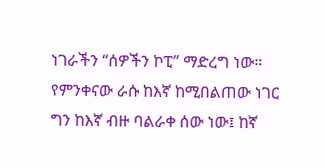ነገራችን “ሰዎችን ኮፒ” ማድረግ ነው። የምንቀናው ራሱ ከእኛ ከሚበልጠው ነገር ግን ከእኛ ብዙ ባልራቀ ሰው ነው፤ ከኛ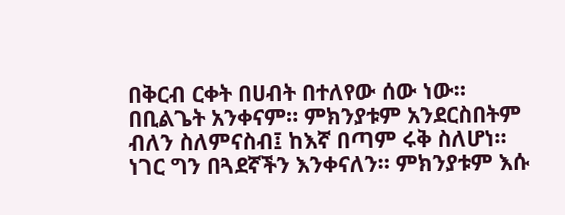በቅርብ ርቀት በሀብት በተለየው ሰው ነው። በቢልጌት አንቀናም። ምክንያቱም አንደርስበትም ብለን ስለምናስብ፤ ከእኛ በጣም ሩቅ ስለሆነ። ነገር ግን በጓደኛችን እንቀናለን። ምክንያቱም እሱ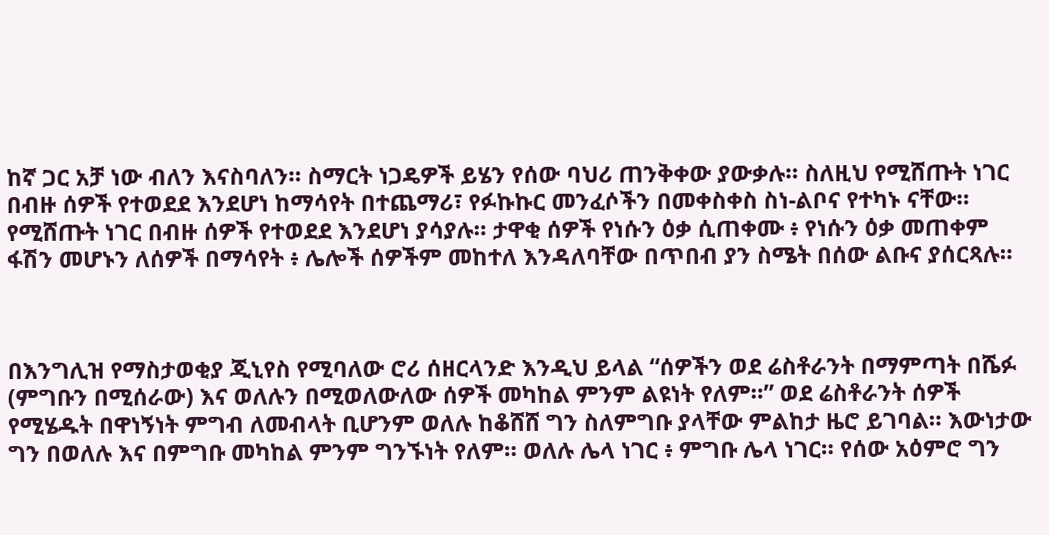ከኛ ጋር አቻ ነው ብለን እናስባለን። ስማርት ነጋዴዎች ይሄን የሰው ባህሪ ጠንቅቀው ያውቃሉ። ስለዚህ የሚሸጡት ነገር በብዙ ሰዎች የተወደደ እንደሆነ ከማሳየት በተጨማሪ፣ የፉኩኩር መንፈሶችን በመቀስቀስ ስነ-ልቦና የተካኑ ናቸው። የሚሸጡት ነገር በብዙ ሰዎች የተወደደ እንደሆነ ያሳያሉ። ታዋቂ ሰዎች የነሱን ዕቃ ሲጠቀሙ ፥ የነሱን ዕቃ መጠቀም ፋሽን መሆኑን ለሰዎች በማሳየት ፥ ሌሎች ሰዎችም መከተለ እንዳለባቸው በጥበብ ያን ስሜት በሰው ልቡና ያሰርጻሉ።



በእንግሊዝ የማስታወቂያ ጂኒየስ የሚባለው ሮሪ ሰዘርላንድ እንዲህ ይላል “ሰዎችን ወደ ሬስቶራንት በማምጣት በሼፉ (ምግቡን በሚሰራው) እና ወለሉን በሚወለውለው ሰዎች መካከል ምንም ልዩነት የለም።” ወደ ሬስቶራንት ሰዎች የሚሄዱት በዋነኝነት ምግብ ለመብላት ቢሆንም ወለሉ ከቆሸሸ ግን ስለምግቡ ያላቸው ምልከታ ዜሮ ይገባል። እውነታው ግን በወለሉ እና በምግቡ መካከል ምንም ግንኙነት የለም። ወለሉ ሌላ ነገር ፥ ምግቡ ሌላ ነገር። የሰው አዕምሮ ግን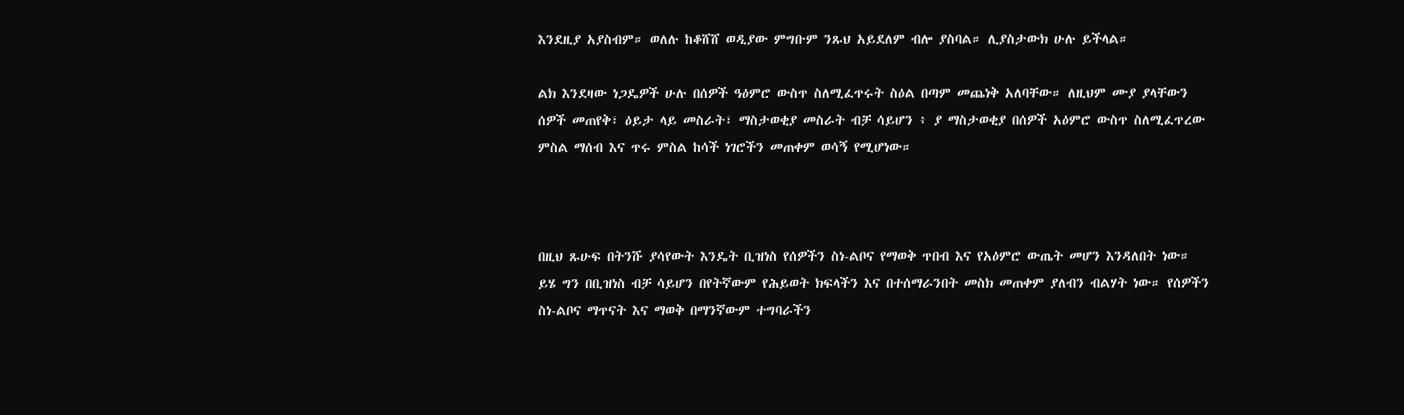እንደዚያ አያስብም። ወለሉ ከቆሸሸ ወዲያው ምግቡም ንጹህ አይደለም ብሎ ያስባል። ሊያስታውክ ሁሉ ይችላል።

ልክ እንደዛው ነጋዴዎች ሁሉ በሰዎች ዓዕምሮ ውስጥ ስለሚፈጥሩት ስዕል በጣም መጨነቅ አለባቸው። ለዚህም ሙያ ያላቸውን ሰዎች መጠየቅ፣ ዕይታ ላይ መስራት፣ ማስታወቂያ መስራት ብቻ ሳይሆን ፥ ያ ማስታወቂያ በሰዎች አዕምሮ ውስጥ ስለሚፈጥረው ምስል ማሰብ እና ጥሩ ምስል ከሳች ነገሮችን መጠቀም ወሳኝ የሚሆነው።



በዚህ ጹሁፍ በትንሹ ያሳየውት እንዴት ቢዝነስ የሰዎችን ስነ-ልቦና የማወቅ ጥበብ እና የአዕምሮ ውጤት መሆን እንዳለበት ነው። ይሄ ግን በቢዝነስ ብቻ ሳይሆን በየትኛውም የሕይወት ክፍላችን እና በተሰማራንበት መስክ መጠቀም ያለብን ብልሃት ነው። የሰዎችን ስነ-ልቦና ማጥናት እና ማወቅ በማንኛውም ተግባራችን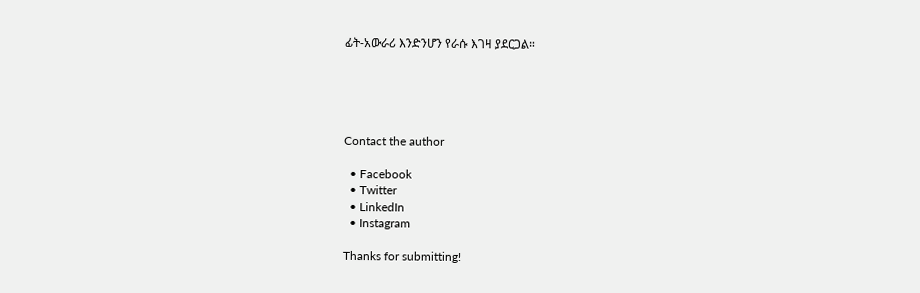ፊት-አውራሪ እንድንሆን የራሱ እገዛ ያደርጋል።





Contact the author

  • Facebook
  • Twitter
  • LinkedIn
  • Instagram

Thanks for submitting!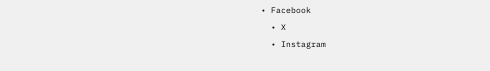• Facebook
  • X
  • Instagram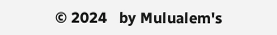© 2024   by Mulualem's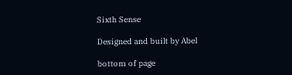Sixth Sense

Designed and built by Abel

bottom of page